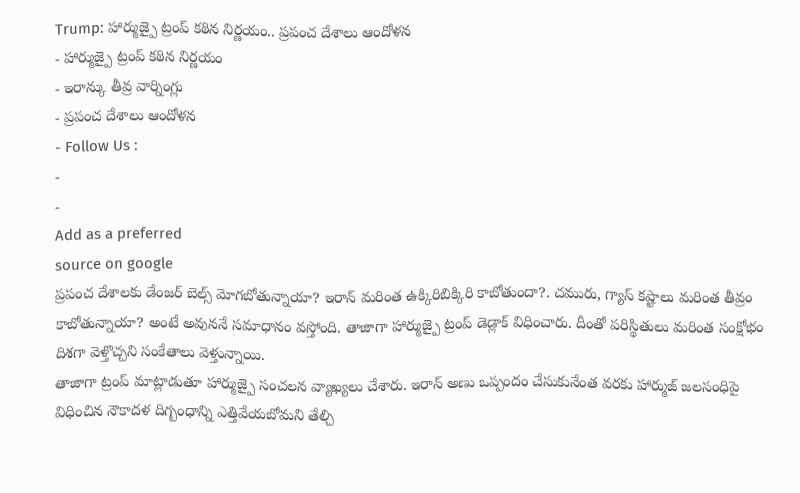Trump: హార్ముజ్పై ట్రంప్ కఠిన నిర్ణయం.. ప్రపంచ దేశాలు ఆందోళన
- హార్ముజ్పై ట్రంప్ కఠిన నిర్ణయం
- ఇరాన్కు తీవ్ర వార్నింగ్లు
- ప్రపంచ దేశాలు ఆందోళన
- Follow Us :
-
-
Add as a preferred
source on google
ప్రపంచ దేశాలకు డేంజర్ బెల్స్ మోగబోతున్నాయా? ఇరాన్ మరింత ఉక్కిరిబిక్కిరి కాబోతుందా?. చమురు, గ్యాస్ కష్టాలు మరింత తీవ్రం కాబోతున్నాయా? అంటే అవుననే సమాధానం వస్తోంది. తాజాగా హార్ముజ్పై ట్రంప్ డెడ్లాక్ విధించారు. దీంతో పరిస్థితులు మరింత సంక్షోభం దిశగా వెళ్తొచ్చని సంకేతాలు వెళ్తున్నాయి.
తాజాగా ట్రంప్ మాట్లాడుతూ హార్ముజ్పై సంచలన వ్యాఖ్యలు చేశారు. ఇరాన్ అణు ఒప్పందం చేసుకునేంత వరకు హార్ముజ్ జలసంధిపై విధించిన నౌకాదళ దిగ్బంధాన్ని ఎత్తివేయబోమని తేల్చి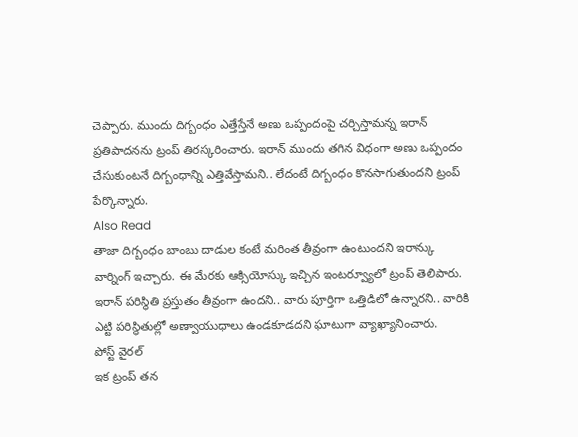చెప్పారు. ముందు దిగ్బంధం ఎత్తేస్తేనే అణు ఒప్పందంపై చర్చిస్తామన్న ఇరాన్ ప్రతిపాదనను ట్రంప్ తిరస్కరించారు. ఇరాన్ ముందు తగిన విధంగా అణు ఒప్పందం చేసుకుంటనే దిగ్బంధాన్ని ఎత్తివేస్తామని.. లేదంటే దిగ్బంధం కొనసాగుతుందని ట్రంప్ పేర్కొన్నారు.
Also Read
తాజా దిగ్బంధం బాంబు దాడుల కంటే మరింత తీవ్రంగా ఉంటుందని ఇరాన్కు వార్నింగ్ ఇచ్చారు. ఈ మేరకు ఆక్సియోస్కు ఇచ్చిన ఇంటర్వ్యూలో ట్రంప్ తెలిపారు. ఇరాన్ పరిస్థితి ప్రస్తుతం తీవ్రంగా ఉందని.. వారు పూర్తిగా ఒత్తిడిలో ఉన్నారని.. వారికి ఎట్టి పరిస్థితుల్లో అణ్వాయుధాలు ఉండకూడదని ఘాటుగా వ్యాఖ్యానించారు.
పోస్ట్ వైరల్
ఇక ట్రంప్ తన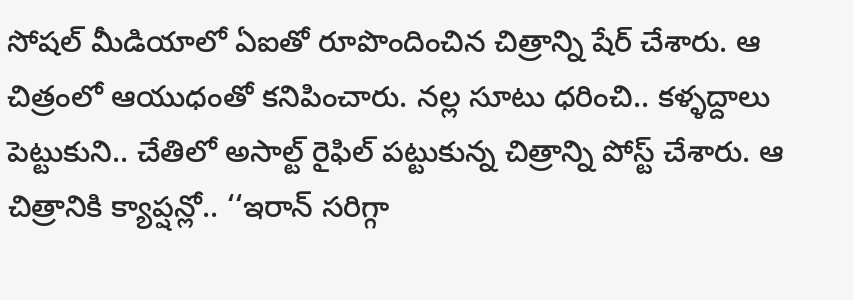సోషల్ మీడియాలో ఏఐతో రూపొందించిన చిత్రాన్ని షేర్ చేశారు. ఆ చిత్రంలో ఆయుధంతో కనిపించారు. నల్ల సూటు ధరించి.. కళ్ళద్దాలు పెట్టుకుని.. చేతిలో అసాల్ట్ రైఫిల్ పట్టుకున్న చిత్రాన్ని పోస్ట్ చేశారు. ఆ చిత్రానికి క్యాప్షన్లో.. ‘‘ఇరాన్ సరిగ్గా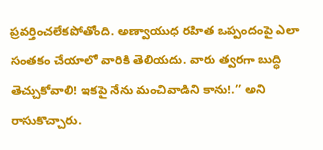ప్రవర్తించలేకపోతోంది. అణ్వాయుధ రహిత ఒప్పందంపై ఎలా సంతకం చేయాలో వారికి తెలియదు. వారు త్వరగా బుద్ధి తెచ్చుకోవాలి! ఇకపై నేను మంచివాడిని కాను!.’’ అని రాసుకొచ్చారు.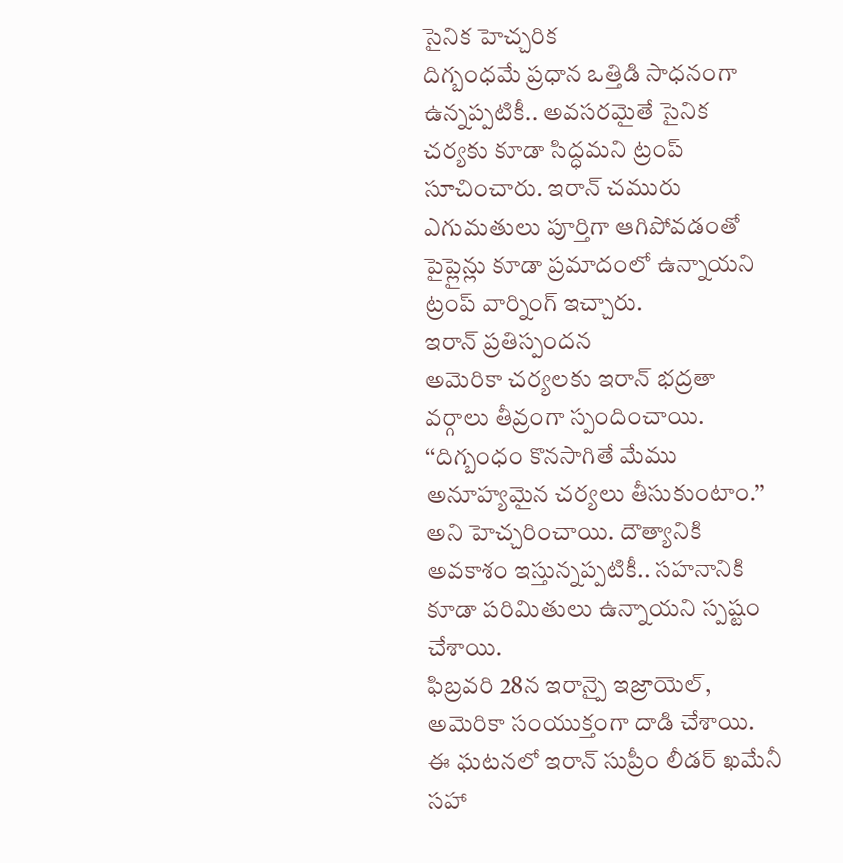సైనిక హెచ్చరిక
దిగ్బంధమే ప్రధాన ఒత్తిడి సాధనంగా ఉన్నప్పటికీ.. అవసరమైతే సైనిక చర్యకు కూడా సిద్ధమని ట్రంప్ సూచించారు. ఇరాన్ చమురు ఎగుమతులు పూర్తిగా ఆగిపోవడంతో పైప్లైన్లు కూడా ప్రమాదంలో ఉన్నాయని ట్రంప్ వార్నింగ్ ఇచ్చారు.
ఇరాన్ ప్రతిస్పందన
అమెరికా చర్యలకు ఇరాన్ భద్రతా వర్గాలు తీవ్రంగా స్పందించాయి. ‘‘దిగ్బంధం కొనసాగితే మేము అనూహ్యమైన చర్యలు తీసుకుంటాం.’’ అని హెచ్చరించాయి. దౌత్యానికి అవకాశం ఇస్తున్నప్పటికీ.. సహనానికి కూడా పరిమితులు ఉన్నాయని స్పష్టం చేశాయి.
ఫిబ్రవరి 28న ఇరాన్పై ఇజ్రాయెల్, అమెరికా సంయుక్తంగా దాడి చేశాయి. ఈ ఘటనలో ఇరాన్ సుప్రీం లీడర్ ఖమేనీ సహా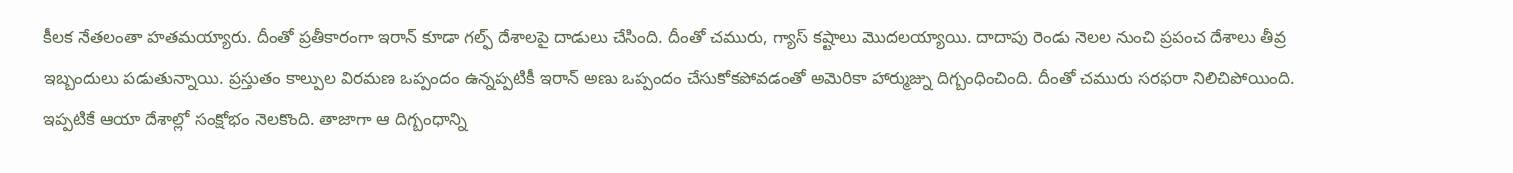కీలక నేతలంతా హతమయ్యారు. దీంతో ప్రతీకారంగా ఇరాన్ కూడా గల్ఫ్ దేశాలపై దాడులు చేసింది. దీంతో చమురు, గ్యాస్ కష్టాలు మొదలయ్యాయి. దాదాపు రెండు నెలల నుంచి ప్రపంచ దేశాలు తీవ్ర ఇబ్బందులు పడుతున్నాయి. ప్రస్తుతం కాల్పుల విరమణ ఒప్పందం ఉన్నప్పటికీ ఇరాన్ అణు ఒప్పందం చేసుకోకపోవడంతో అమెరికా హార్ముజ్ను దిగ్బంధించింది. దీంతో చమురు సరఫరా నిలిచిపోయింది. ఇప్పటికే ఆయా దేశాల్లో సంక్షోభం నెలకొంది. తాజాగా ఆ దిగ్బంధాన్ని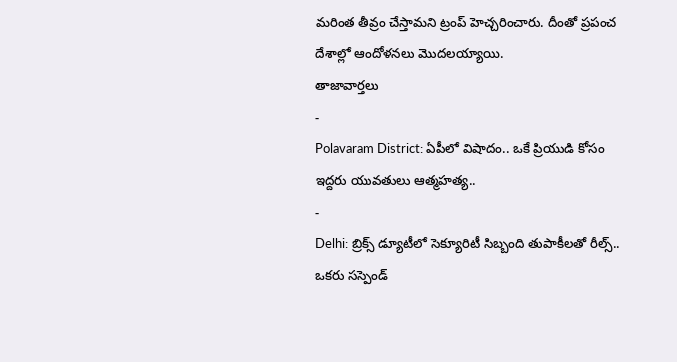మరింత తీవ్రం చేస్తామని ట్రంప్ హెచ్చరించారు. దీంతో ప్రపంచ దేశాల్లో ఆందోళనలు మొదలయ్యాయి.
తాజావార్తలు
-
Polavaram District: ఏపీలో విషాదం.. ఒకే ప్రియుడి కోసం ఇద్దరు యువతులు ఆత్మహత్య..
-
Delhi: బ్రిక్స్ డ్యూటీలో సెక్యూరిటీ సిబ్బంది తుపాకీలతో రీల్స్.. ఒకరు సస్పెండ్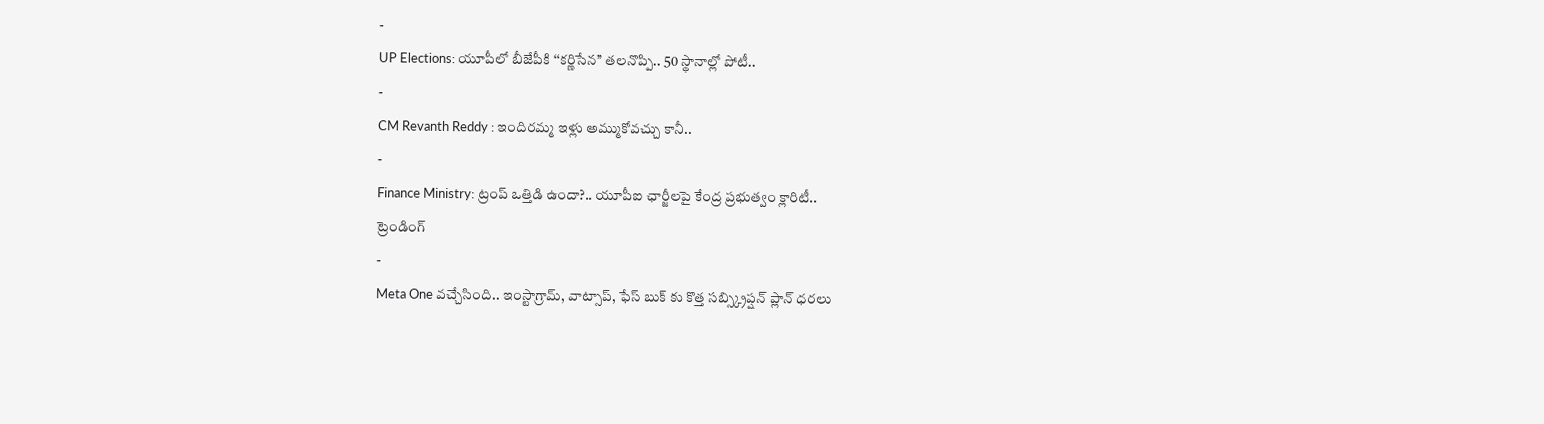-
UP Elections: యూపీలో బీజేపీకి ‘‘కర్ణిసేన’’ తలనొప్పి.. 50 స్థానాల్లో పోటీ..
-
CM Revanth Reddy : ఇందిరమ్మ ఇళ్లు అమ్ముకోవచ్చు కానీ..
-
Finance Ministry: ట్రంప్ ఒత్తిడి ఉందా?.. యూపీఐ ఛార్జీలపై కేంద్ర ప్రభుత్వం క్లారిటీ..
ట్రెండింగ్
-
Meta One వచ్చేసింది.. ఇంస్టాగ్రామ్, వాట్సాప్, ఫేస్ బుక్ కు కొత్త సబ్స్క్రిప్షన్ ప్లాన్ ధరలు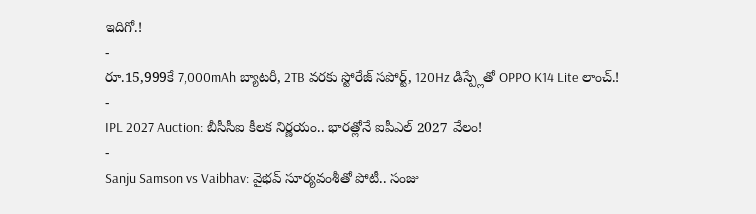ఇదిగో.!
-
రూ.15,999కే 7,000mAh బ్యాటరీ, 2TB వరకు స్టోరేజ్ సపోర్ట్, 120Hz డిస్ప్లేతో OPPO K14 Lite లాంచ్.!
-
IPL 2027 Auction: బీసీసీఐ కీలక నిర్ణయం.. భారత్లోనే ఐపీఎల్ 2027 వేలం!
-
Sanju Samson vs Vaibhav: వైభవ్ సూర్యవంశీతో పోటీ.. సంజు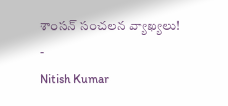శాంసన్ సంచలన వ్యాఖ్యలు!
-
Nitish Kumar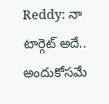Reddy: నా టార్గెట్ అదే.. అందుకోసమే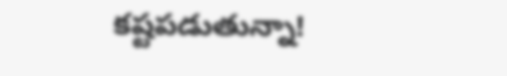కష్టపడుతున్నా!